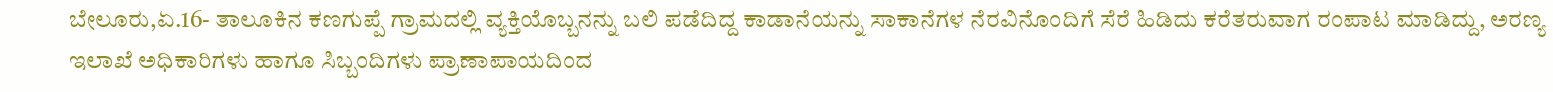ಬೇಲೂರು,ಏ.16- ತಾಲೂಕಿನ ಕಣಗುಪ್ಪೆ ಗ್ರಾಮದಲ್ಲಿ ವ್ಯಕ್ತಿಯೊಬ್ಬನನ್ನು ಬಲಿ ಪಡೆದಿದ್ದ ಕಾಡಾನೆಯನ್ನು ಸಾಕಾನೆಗಳ ನೆರವಿನೊಂದಿಗೆ ಸೆರೆ ಹಿಡಿದು ಕರೆತರುವಾಗ ರಂಪಾಟ ಮಾಡಿದ್ದು, ಅರಣ್ಯ ಇಲಾಖೆ ಅಧಿಕಾರಿಗಳು ಹಾಗೂ ಸಿಬ್ಬಂದಿಗಳು ಪ್ರಾಣಾಪಾಯದಿಂದ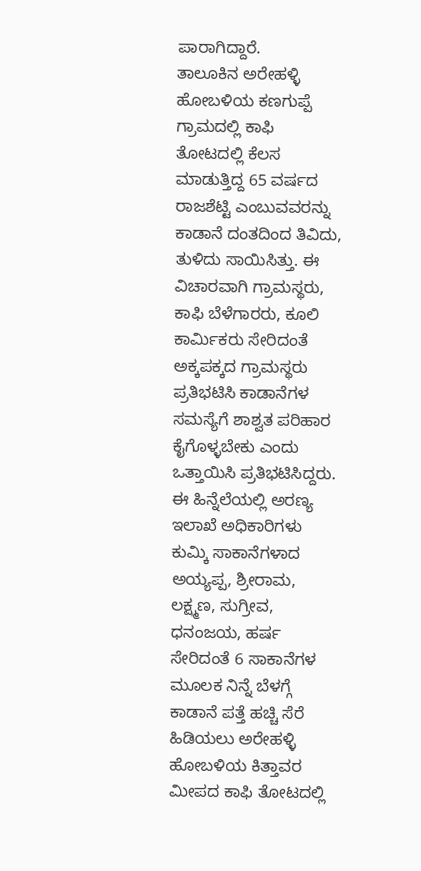ಪಾರಾಗಿದ್ದಾರೆ.
ತಾಲೂಕಿನ ಅರೇಹಳ್ಳಿ ಹೋಬಳಿಯ ಕಣಗುಪ್ಪೆ ಗ್ರಾಮದಲ್ಲಿ ಕಾಫಿ ತೋಟದಲ್ಲಿ ಕೆಲಸ ಮಾಡುತ್ತಿದ್ದ 65 ವರ್ಷದ ರಾಜಶೆಟ್ಟಿ ಎಂಬುವವರನ್ನು ಕಾಡಾನೆ ದಂತದಿಂದ ತಿವಿದು, ತುಳಿದು ಸಾಯಿಸಿತ್ತು. ಈ ವಿಚಾರವಾಗಿ ಗ್ರಾಮಸ್ಥರು, ಕಾಫಿ ಬೆಳೆಗಾರರು, ಕೂಲಿ ಕಾರ್ಮಿಕರು ಸೇರಿದಂತೆ ಅಕ್ಕಪಕ್ಕದ ಗ್ರಾಮಸ್ಥರು ಪ್ರತಿಭಟಿಸಿ ಕಾಡಾನೆಗಳ ಸಮಸ್ಯೆಗೆ ಶಾಶ್ವತ ಪರಿಹಾರ ಕೈಗೊಳ್ಳಬೇಕು ಎಂದು ಒತ್ತಾಯಿಸಿ ಪ್ರತಿಭಟಿಸಿದ್ದರು.
ಈ ಹಿನ್ನೆಲೆಯಲ್ಲಿ ಅರಣ್ಯ ಇಲಾಖೆ ಅಧಿಕಾರಿಗಳು ಕುಮ್ಕಿ ಸಾಕಾನೆಗಳಾದ ಅಯ್ಯಪ್ಪ, ಶ್ರೀರಾಮ, ಲಕ್ಷ್ಮಣ, ಸುಗ್ರೀವ, ಧನಂಜಯ, ಹರ್ಷ ಸೇರಿದಂತೆ 6 ಸಾಕಾನೆಗಳ ಮೂಲಕ ನಿನ್ನೆ ಬೆಳಗ್ಗೆ ಕಾಡಾನೆ ಪತ್ತೆ ಹಚ್ಚಿ ಸೆರೆ ಹಿಡಿಯಲು ಅರೇಹಳ್ಳಿ ಹೋಬಳಿಯ ಕಿತ್ತಾವರ ಮೀಪದ ಕಾಫಿ ತೋಟದಲ್ಲಿ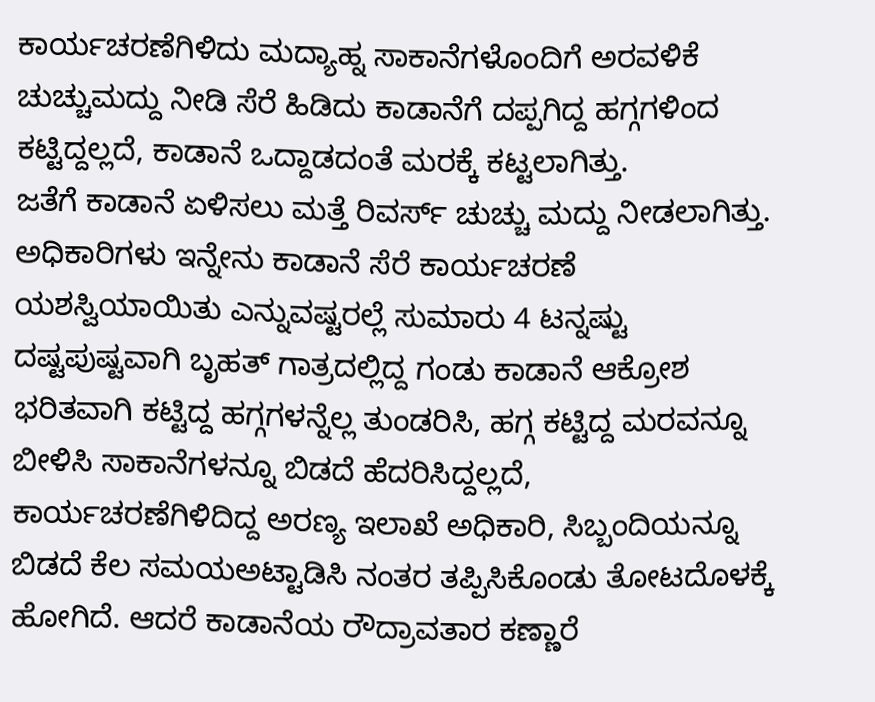ಕಾರ್ಯಚರಣೆಗಿಳಿದು ಮದ್ಯಾಹ್ನ ಸಾಕಾನೆಗಳೊಂದಿಗೆ ಅರವಳಿಕೆ ಚುಚ್ಚುಮದ್ದು ನೀಡಿ ಸೆರೆ ಹಿಡಿದು ಕಾಡಾನೆಗೆ ದಪ್ಪಗಿದ್ದ ಹಗ್ಗಗಳಿಂದ ಕಟ್ಟಿದ್ದಲ್ಲದೆ, ಕಾಡಾನೆ ಒದ್ದಾಡದಂತೆ ಮರಕ್ಕೆ ಕಟ್ಟಲಾಗಿತ್ತು.
ಜತೆಗೆ ಕಾಡಾನೆ ಏಳಿಸಲು ಮತ್ತೆ ರಿವರ್ಸ್ ಚುಚ್ಚು ಮದ್ದು ನೀಡಲಾಗಿತ್ತು. ಅಧಿಕಾರಿಗಳು ಇನ್ನೇನು ಕಾಡಾನೆ ಸೆರೆ ಕಾರ್ಯಚರಣೆ ಯಶಸ್ವಿಯಾಯಿತು ಎನ್ನುವಷ್ಟರಲ್ಲೆ ಸುಮಾರು 4 ಟನ್ನಷ್ಟು ದಷ್ಟಪುಷ್ಟವಾಗಿ ಬೃಹತ್ ಗಾತ್ರದಲ್ಲಿದ್ದ ಗಂಡು ಕಾಡಾನೆ ಆಕ್ರೋಶ ಭರಿತವಾಗಿ ಕಟ್ಟಿದ್ದ ಹಗ್ಗಗಳನ್ನೆಲ್ಲ ತುಂಡರಿಸಿ, ಹಗ್ಗ ಕಟ್ಟಿದ್ದ ಮರವನ್ನೂ ಬೀಳಿಸಿ ಸಾಕಾನೆಗಳನ್ನೂ ಬಿಡದೆ ಹೆದರಿಸಿದ್ದಲ್ಲದೆ, ಕಾರ್ಯಚರಣೆಗಿಳಿದಿದ್ದ ಅರಣ್ಯ ಇಲಾಖೆ ಅಧಿಕಾರಿ, ಸಿಬ್ಬಂದಿಯನ್ನೂ ಬಿಡದೆ ಕೆಲ ಸಮಯಅಟ್ಟಾಡಿಸಿ ನಂತರ ತಪ್ಪಿಸಿಕೊಂಡು ತೋಟದೊಳಕ್ಕೆ ಹೋಗಿದೆ. ಆದರೆ ಕಾಡಾನೆಯ ರೌದ್ರಾವತಾರ ಕಣ್ಣಾರೆ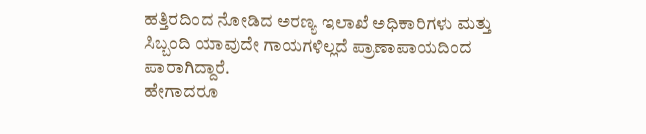ಹತ್ತಿರದಿಂದ ನೋಡಿದ ಅರಣ್ಯ ಇಲಾಖೆ ಅಧಿಕಾರಿಗಳು ಮತ್ತು ಸಿಬ್ಬಂದಿ ಯಾವುದೇ ಗಾಯಗಳಿಲ್ಲದೆ ಪ್ರಾಣಾಪಾಯದಿಂದ ಪಾರಾಗಿದ್ದಾರೆ.
ಹೇಗಾದರೂ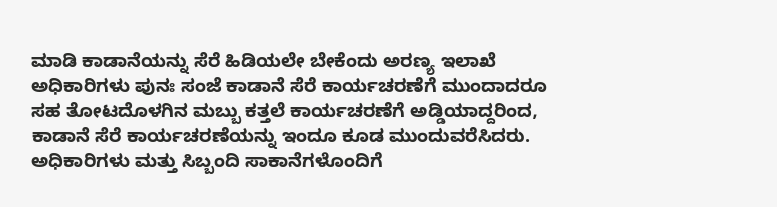ಮಾಡಿ ಕಾಡಾನೆಯನ್ನು ಸೆರೆ ಹಿಡಿಯಲೇ ಬೇಕೆಂದು ಅರಣ್ಯ ಇಲಾಖೆ ಅಧಿಕಾರಿಗಳು ಪುನಃ ಸಂಜೆ ಕಾಡಾನೆ ಸೆರೆ ಕಾರ್ಯಚರಣೆಗೆ ಮುಂದಾದರೂ ಸಹ ತೋಟದೊಳಗಿನ ಮಬ್ಬು ಕತ್ತಲೆ ಕಾರ್ಯಚರಣೆಗೆ ಅಡ್ಡಿಯಾದ್ದರಿಂದ, ಕಾಡಾನೆ ಸೆರೆ ಕಾರ್ಯಚರಣೆಯನ್ನು ಇಂದೂ ಕೂಡ ಮುಂದುವರೆಸಿದರು.
ಅಧಿಕಾರಿಗಳು ಮತ್ತು ಸಿಬ್ಬಂದಿ ಸಾಕಾನೆಗಳೊಂದಿಗೆ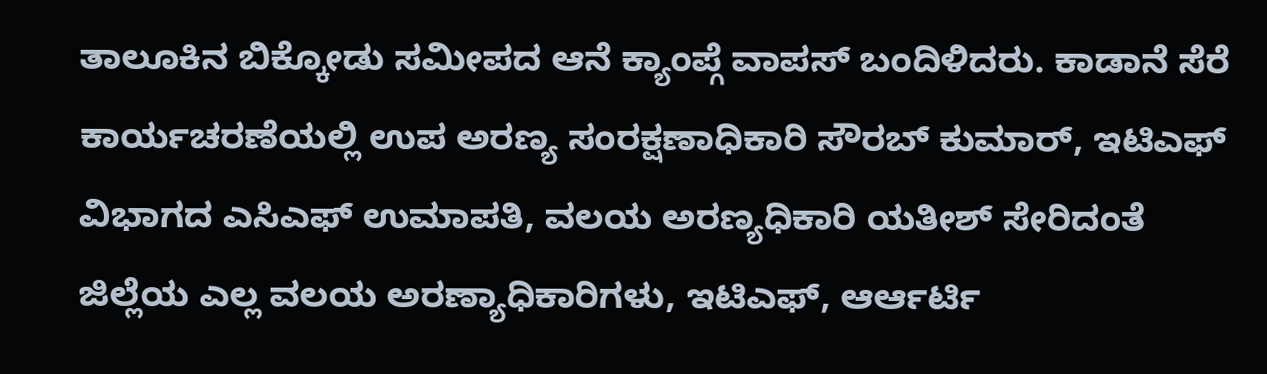ತಾಲೂಕಿನ ಬಿಕ್ಕೋಡು ಸಮೀಪದ ಆನೆ ಕ್ಯಾಂಪ್ಗೆ ವಾಪಸ್ ಬಂದಿಳಿದರು. ಕಾಡಾನೆ ಸೆರೆ ಕಾರ್ಯಚರಣೆಯಲ್ಲಿ ಉಪ ಅರಣ್ಯ ಸಂರಕ್ಷಣಾಧಿಕಾರಿ ಸೌರಬ್ ಕುಮಾರ್, ಇಟಿಎಫ್ ವಿಭಾಗದ ಎಸಿಎಫ್ ಉಮಾಪತಿ, ವಲಯ ಅರಣ್ಯಧಿಕಾರಿ ಯತೀಶ್ ಸೇರಿದಂತೆ ಜಿಲ್ಲೆಯ ಎಲ್ಲ ವಲಯ ಅರಣ್ಯಾಧಿಕಾರಿಗಳು, ಇಟಿಎಫ್, ಆರ್ಆರ್ಟಿ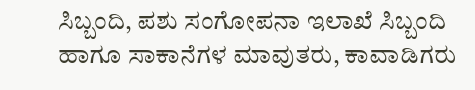ಸಿಬ್ಬಂದಿ, ಪಶು ಸಂಗೋಪನಾ ಇಲಾಖೆ ಸಿಬ್ಬಂದಿ ಹಾಗೂ ಸಾಕಾನೆಗಳ ಮಾವುತರು, ಕಾವಾಡಿಗರು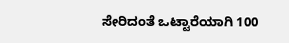ಸೇರಿದಂತೆ ಒಟ್ಟಾರೆಯಾಗಿ 100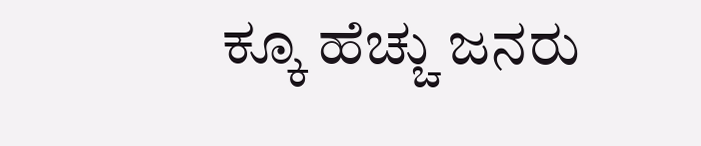ಕ್ಕೂ ಹೆಚ್ಚು ಜನರು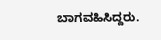ಬಾಗವಹಿಸಿದ್ದರು.